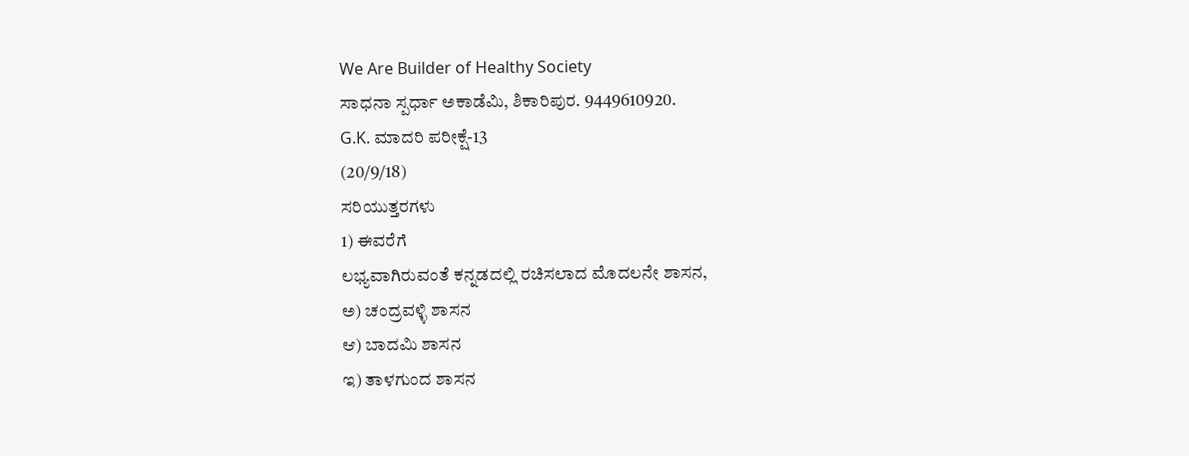We Are Builder of Healthy Society
ಸಾಧನಾ ಸ್ಪರ್ಧಾ ಅಕಾಡೆಮಿ, ಶಿಕಾರಿಪುರ. 9449610920.
G.K. ಮಾದರಿ ಪರೀಕ್ಷೆ-13
(20/9/18)
ಸರಿಯುತ್ತರಗಳು
1) ಈವರೆಗೆ
ಲಭ್ಯವಾಗಿರುವಂತೆ ಕನ್ನಡದಲ್ಲಿ ರಚಿಸಲಾದ ಮೊದಲನೇ ಶಾಸನ,
ಅ) ಚಂದ್ರವಳ್ಳಿ ಶಾಸನ
ಆ) ಬಾದಮಿ ಶಾಸನ
ಇ) ತಾಳಗುಂದ ಶಾಸನ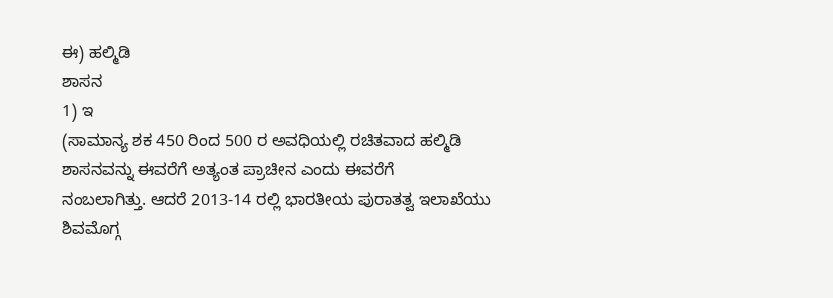ಈ) ಹಲ್ಮಿಡಿ
ಶಾಸನ
1) ಇ
(ಸಾಮಾನ್ಯ ಶಕ 450 ರಿಂದ 500 ರ ಅವಧಿಯಲ್ಲಿ ರಚಿತವಾದ ಹಲ್ಮಿಡಿ ಶಾಸನವನ್ನು ಈವರೆಗೆ ಅತ್ಯಂತ ಪ್ರಾಚೀನ ಎಂದು ಈವರೆಗೆ
ನಂಬಲಾಗಿತ್ತು. ಆದರೆ 2013-14 ರಲ್ಲಿ ಭಾರತೀಯ ಪುರಾತತ್ವ ಇಲಾಖೆಯು ಶಿವಮೊಗ್ಗ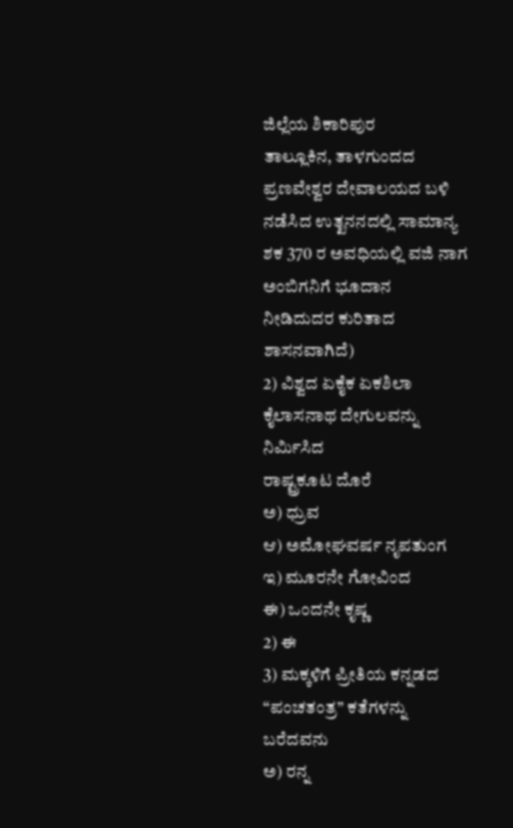ಜಿಲ್ಲೆಯ ಶಿಕಾರಿಪುರ
ತಾಲ್ಲೂಕಿನ, ತಾಳಗುಂದದ ಪ್ರಣವೇಶ್ವರ ದೇವಾಲಯದ ಬಳಿ ನಡೆಸಿದ ಉತ್ಖನನದಲ್ಲಿ ಸಾಮಾನ್ಯ ಶಕ 370 ರ ಅವಧಿಯಲ್ಲಿ ವಜಿ ನಾಗ ಅಂಬಿಗನಿಗೆ ಭೂದಾನ
ನೀಡಿದುದರ ಕುರಿತಾದ ಶಾಸನವಾಗಿದೆ)
2) ವಿಶ್ವದ ಏಕೈಕ ಏಕಶಿಲಾ ಕೈಲಾಸನಾಥ ದೇಗುಲವನ್ನು ನಿರ್ಮಿಸಿದ
ರಾಷ್ಟ್ರಕೂಟ ದೊರೆ
ಅ) ಧ್ರುವ
ಆ) ಅಮೋಘವರ್ಷ ನೃಪತುಂಗ
ಇ) ಮೂರನೇ ಗೋವಿಂದ
ಈ) ಒಂದನೇ ಕೃಷ್ಣ
2) ಈ
3) ಮಕ್ಕಳಿಗೆ ಪ್ರೀತಿಯ ಕನ್ನಡದ “ಪಂಚತಂತ್ರ” ಕತೆಗಳನ್ನು ಬರೆದವನು
ಅ) ರನ್ನ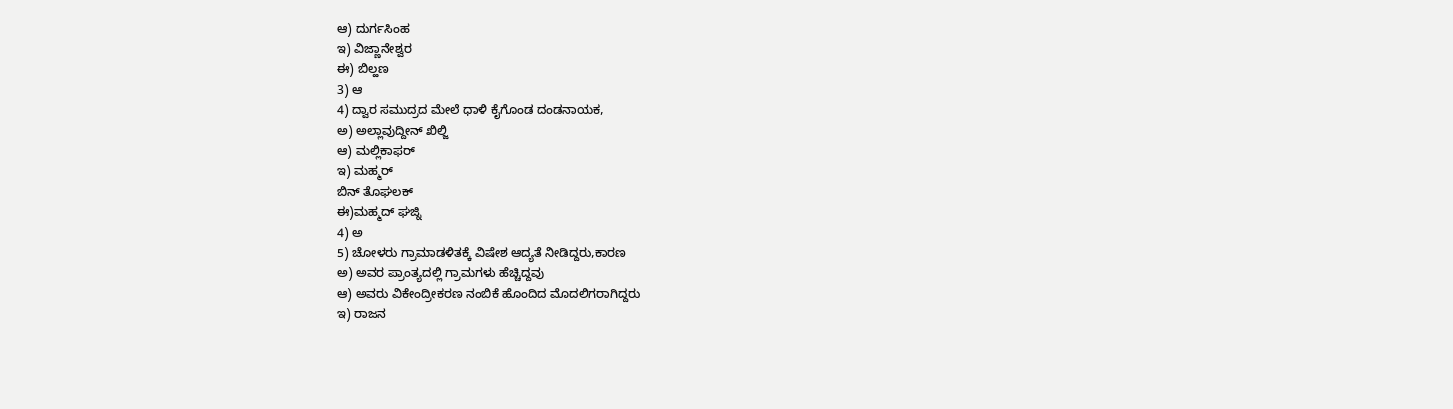ಆ) ದುರ್ಗಸಿಂಹ
ಇ) ವಿಜ್ಣಾನೇಶ್ವರ
ಈ) ಬಿಲ್ಹಣ
3) ಆ
4) ದ್ವಾರ ಸಮುದ್ರದ ಮೇಲೆ ಧಾಳಿ ಕೈಗೊಂಡ ದಂಡನಾಯಕ,
ಅ) ಅಲ್ಲಾವುದ್ದೀನ್ ಖಿಲ್ಜಿ
ಆ) ಮಲ್ಲಿಕಾಫರ್
ಇ) ಮಹ್ಮರ್
ಬಿನ್ ತೊಘಲಕ್
ಈ)ಮಹ್ಮದ್ ಘಜ್ನಿ
4) ಅ
5) ಚೋಳರು ಗ್ರಾಮಾಡಳಿತಕ್ಕೆ ವಿಷೇಶ ಆದ್ಯತೆ ನೀಡಿದ್ದರು,ಕಾರಣ
ಅ) ಅವರ ಪ್ರಾಂತ್ಯದಲ್ಲಿ ಗ್ರಾಮಗಳು ಹೆಚ್ಚಿದ್ದವು
ಆ) ಅವರು ವಿಕೇಂದ್ರೀಕರಣ ನಂಬಿಕೆ ಹೊಂದಿದ ಮೊದಲಿಗರಾಗಿದ್ದರು
ಇ) ರಾಜನ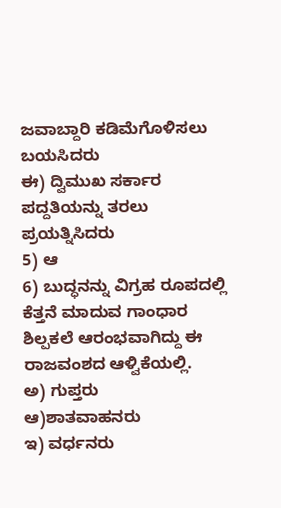ಜವಾಬ್ದಾರಿ ಕಡಿಮೆಗೊಳಿಸಲು ಬಯಸಿದರು
ಈ) ದ್ವಿಮುಖ ಸರ್ಕಾರ ಪದ್ದತಿಯನ್ನು ತರಲು ಪ್ರಯತ್ನಿಸಿದರು
5) ಆ
6) ಬುದ್ಧನನ್ನು ವಿಗ್ರಹ ರೂಪದಲ್ಲಿ ಕೆತ್ತನೆ ಮಾದುವ ಗಾಂಧಾರ
ಶಿಲ್ಪಕಲೆ ಆರಂಭವಾಗಿದ್ದು ಈ ರಾಜವಂಶದ ಆಳ್ವಿಕೆಯಲ್ಲಿ.
ಅ) ಗುಪ್ತರು
ಆ)ಶಾತವಾಹನರು
ಇ) ವರ್ಧನರು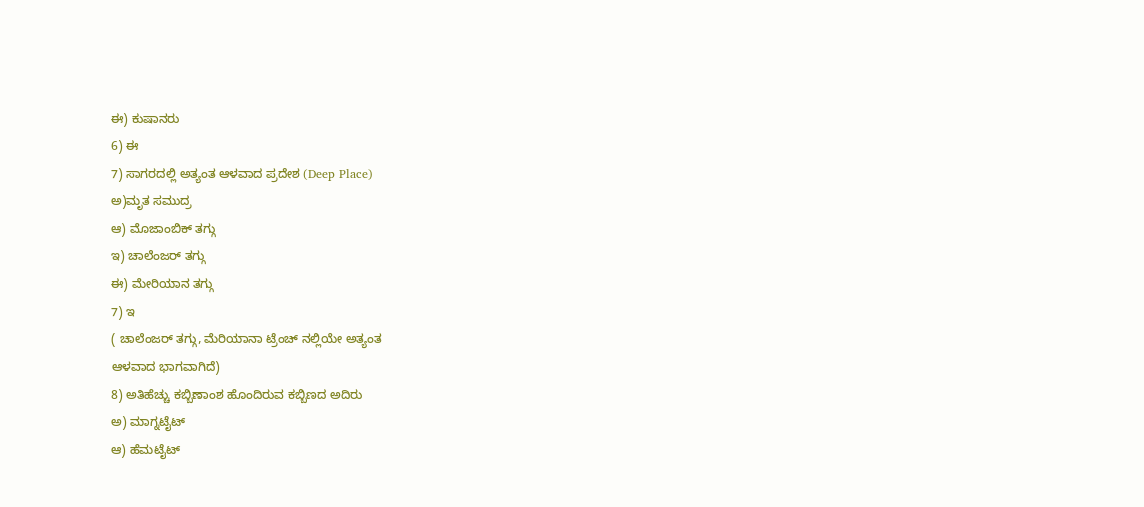ಈ) ಕುಷಾನರು
6) ಈ
7) ಸಾಗರದಲ್ಲಿ ಅತ್ಯಂತ ಆಳವಾದ ಪ್ರದೇಶ (Deep Place)
ಅ)ಮೃತ ಸಮುದ್ರ
ಆ) ಮೊಜಾಂಬಿಕ್ ತಗ್ಗು
ಇ) ಚಾಲೆಂಜರ್ ತಗ್ಗು
ಈ) ಮೇರಿಯಾನ ತಗ್ಗು
7) ಇ
( ಚಾಲೆಂಜರ್ ತಗ್ಗು, ಮೆರಿಯಾನಾ ಟ್ರೆಂಚ್ ನಲ್ಲಿಯೇ ಅತ್ಯಂತ
ಆಳವಾದ ಭಾಗವಾಗಿದೆ)
8) ಅತಿಹೆಚ್ಚು ಕಬ್ಬಿಣಾಂಶ ಹೊಂದಿರುವ ಕಬ್ಬಿಣದ ಅದಿರು
ಅ) ಮಾಗ್ನಟೈಟ್
ಆ) ಹೆಮಟೈಟ್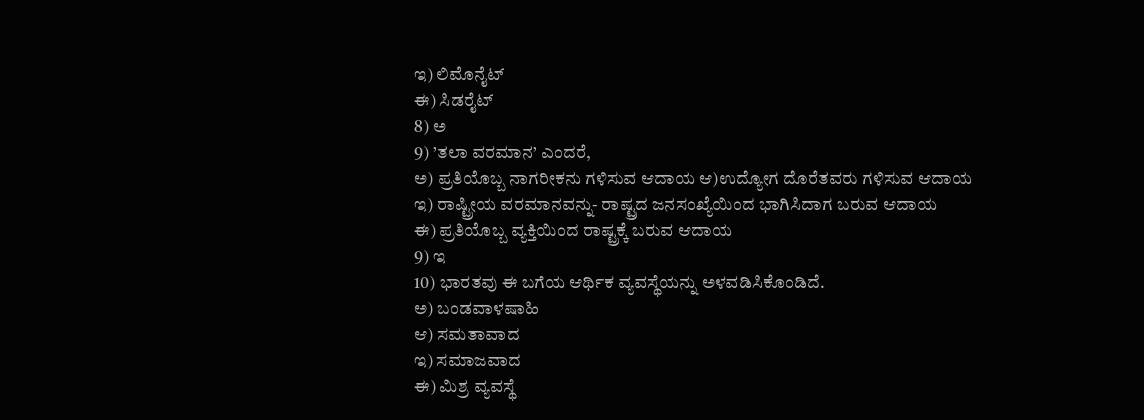ಇ) ಲಿಮೊನೈಟ್
ಈ) ಸಿಡರೈಟ್
8) ಅ
9) ’ತಲಾ ವರಮಾನ’ ಎಂದರೆ,
ಅ) ಪ್ರತಿಯೊಬ್ಬ ನಾಗರೀಕನು ಗಳಿಸುವ ಆದಾಯ ಆ)ಉದ್ಯೋಗ ದೊರೆತವರು ಗಳಿಸುವ ಆದಾಯ
ಇ) ರಾಷ್ಟ್ರೀಯ ವರಮಾನವನ್ನು- ರಾಷ್ಟ್ರದ ಜನಸಂಖ್ಯೆಯಿಂದ ಭಾಗಿಸಿದಾಗ ಬರುವ ಆದಾಯ
ಈ) ಪ್ರತಿಯೊಬ್ಬ ವ್ಯಕ್ತಿಯಿಂದ ರಾಷ್ಟ್ರಕ್ಕೆ ಬರುವ ಆದಾಯ
9) ಇ
10) ಭಾರತವು ಈ ಬಗೆಯ ಆರ್ಥಿಕ ವ್ಯವಸ್ಥೆಯನ್ನು ಅಳವಡಿಸಿಕೊಂಡಿದೆ.
ಅ) ಬಂಡವಾಳಷಾಹಿ
ಆ) ಸಮತಾವಾದ
ಇ) ಸಮಾಜವಾದ
ಈ) ಮಿಶ್ರ ವ್ಯವಸ್ಥೆ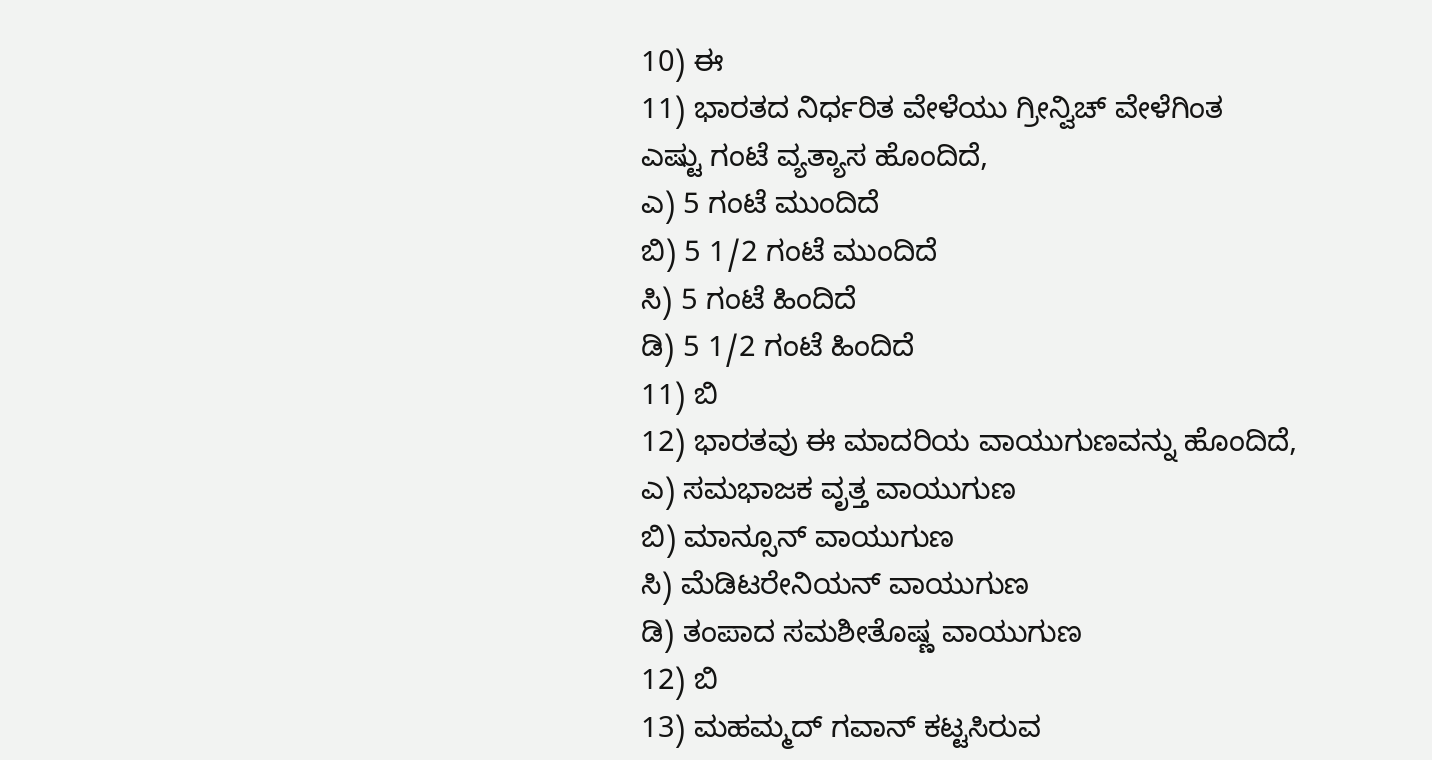10) ಈ
11) ಭಾರತದ ನಿರ್ಧರಿತ ವೇಳೆಯು ಗ್ರೀನ್ವಿಚ್ ವೇಳೆಗಿಂತ
ಎಷ್ಟು ಗಂಟೆ ವ್ಯತ್ಯಾಸ ಹೊಂದಿದೆ,
ಎ) 5 ಗಂಟೆ ಮುಂದಿದೆ
ಬಿ) 5 1/2 ಗಂಟೆ ಮುಂದಿದೆ
ಸಿ) 5 ಗಂಟೆ ಹಿಂದಿದೆ
ಡಿ) 5 1/2 ಗಂಟೆ ಹಿಂದಿದೆ
11) ಬಿ
12) ಭಾರತವು ಈ ಮಾದರಿಯ ವಾಯುಗುಣವನ್ನು ಹೊಂದಿದೆ,
ಎ) ಸಮಭಾಜಕ ವೃತ್ತ ವಾಯುಗುಣ
ಬಿ) ಮಾನ್ಸೂನ್ ವಾಯುಗುಣ
ಸಿ) ಮೆಡಿಟರೇನಿಯನ್ ವಾಯುಗುಣ
ಡಿ) ತಂಪಾದ ಸಮಶೀತೊಷ್ಣ ವಾಯುಗುಣ
12) ಬಿ
13) ಮಹಮ್ಮದ್ ಗವಾನ್ ಕಟ್ಟಸಿರುವ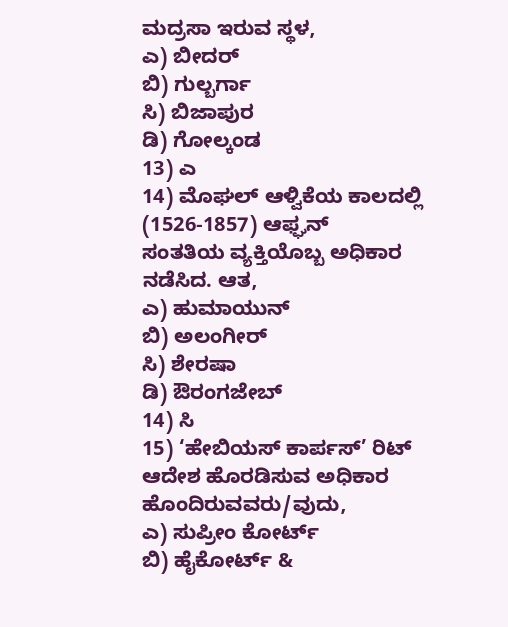ಮದ್ರಸಾ ಇರುವ ಸ್ಥಳ,
ಎ) ಬೀದರ್
ಬಿ) ಗುಲ್ಬರ್ಗಾ
ಸಿ) ಬಿಜಾಪುರ
ಡಿ) ಗೋಲ್ಕಂಡ
13) ಎ
14) ಮೊಘಲ್ ಆಳ್ವಿಕೆಯ ಕಾಲದಲ್ಲಿ (1526-1857) ಆಫ್ಘನ್
ಸಂತತಿಯ ವ್ಯಕ್ತಿಯೊಬ್ಬ ಅಧಿಕಾರ ನಡೆಸಿದ. ಆತ,
ಎ) ಹುಮಾಯುನ್
ಬಿ) ಅಲಂಗೀರ್
ಸಿ) ಶೇರಷಾ
ಡಿ) ಔರಂಗಜೇಬ್
14) ಸಿ
15) ‘ಹೇಬಿಯಸ್ ಕಾರ್ಪಸ್’ ರಿಟ್ ಆದೇಶ ಹೊರಡಿಸುವ ಅಧಿಕಾರ
ಹೊಂದಿರುವವರು/ವುದು,
ಎ) ಸುಪ್ರೀಂ ಕೋರ್ಟ್
ಬಿ) ಹೈಕೋರ್ಟ್ &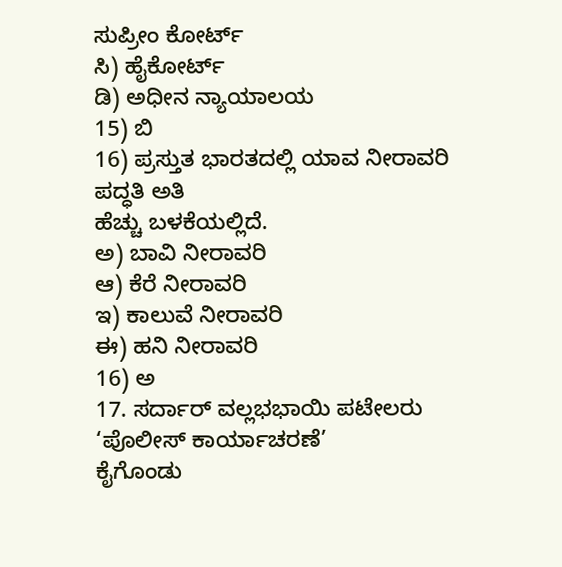ಸುಪ್ರೀಂ ಕೋರ್ಟ್
ಸಿ) ಹೈಕೋರ್ಟ್
ಡಿ) ಅಧೀನ ನ್ಯಾಯಾಲಯ
15) ಬಿ
16) ಪ್ರಸ್ತುತ ಭಾರತದಲ್ಲಿ ಯಾವ ನೀರಾವರಿ ಪದ್ಧತಿ ಅತಿ
ಹೆಚ್ಚು ಬಳಕೆಯಲ್ಲಿದೆ.
ಅ) ಬಾವಿ ನೀರಾವರಿ
ಆ) ಕೆರೆ ನೀರಾವರಿ
ಇ) ಕಾಲುವೆ ನೀರಾವರಿ
ಈ) ಹನಿ ನೀರಾವರಿ
16) ಅ
17. ಸರ್ದಾರ್ ವಲ್ಲಭಭಾಯಿ ಪಟೇಲರು ‘ಪೊಲೀಸ್ ಕಾರ್ಯಾಚರಣೆ’
ಕೈಗೊಂಡು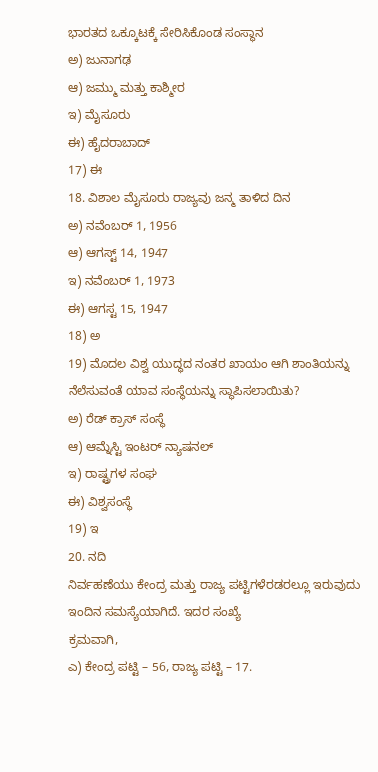ಭಾರತದ ಒಕ್ಕೂಟಕ್ಕೆ ಸೇರಿಸಿಕೊಂಡ ಸಂಸ್ಥಾನ
ಅ) ಜುನಾಗಢ
ಆ) ಜಮ್ಮು ಮತ್ತು ಕಾಶ್ಮೀರ
ಇ) ಮೈಸೂರು
ಈ) ಹೈದರಾಬಾದ್
17) ಈ
18. ವಿಶಾಲ ಮೈಸೂರು ರಾಜ್ಯವು ಜನ್ಮ ತಾಳಿದ ದಿನ
ಅ) ನವೆಂಬರ್ 1, 1956
ಆ) ಆಗಸ್ಟ್ 14, 1947
ಇ) ನವೆಂಬರ್ 1, 1973
ಈ) ಆಗಸ್ಟ 15, 1947
18) ಅ
19) ಮೊದಲ ವಿಶ್ವ ಯುದ್ಧದ ನಂತರ ಖಾಯಂ ಆಗಿ ಶಾಂತಿಯನ್ನು
ನೆಲೆಸುವಂತೆ ಯಾವ ಸಂಸ್ಥೆಯನ್ನು ಸ್ಥಾಪಿಸಲಾಯಿತು?
ಅ) ರೆಡ್ ಕ್ರಾಸ್ ಸಂಸ್ಥೆ
ಆ) ಆಮ್ನೆಸ್ಟಿ ಇಂಟರ್ ನ್ಯಾಷನಲ್
ಇ) ರಾಷ್ಟ್ರಗಳ ಸಂಘ
ಈ) ವಿಶ್ವಸಂಸ್ಥೆ
19) ಇ
20. ನದಿ
ನಿರ್ವಹಣೆಯು ಕೇಂದ್ರ ಮತ್ತು ರಾಜ್ಯ ಪಟ್ಟಿಗಳೆರಡರಲ್ಲೂ ಇರುವುದು ಇಂದಿನ ಸಮಸ್ಯೆಯಾಗಿದೆ. ಇದರ ಸಂಖ್ಯೆ
ಕ್ರಮವಾಗಿ,
ಎ) ಕೇಂದ್ರ ಪಟ್ಟಿ – 56, ರಾಜ್ಯ ಪಟ್ಟಿ – 17.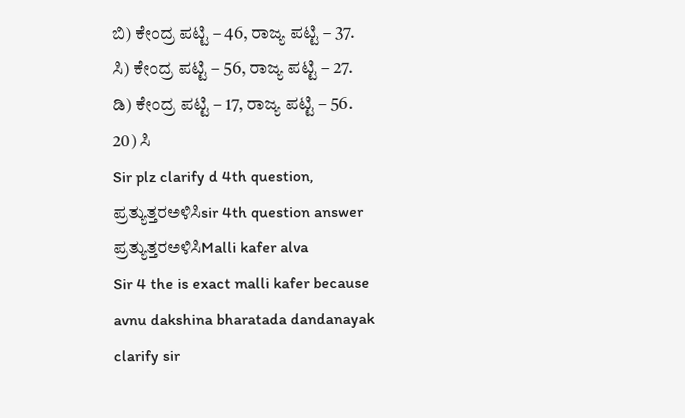ಬಿ) ಕೇಂದ್ರ ಪಟ್ಟಿ – 46, ರಾಜ್ಯ ಪಟ್ಟಿ – 37.
ಸಿ) ಕೇಂದ್ರ ಪಟ್ಟಿ – 56, ರಾಜ್ಯ ಪಟ್ಟಿ – 27.
ಡಿ) ಕೇಂದ್ರ ಪಟ್ಟಿ – 17, ರಾಜ್ಯ ಪಟ್ಟಿ – 56.
20) ಸಿ
Sir plz clarify d 4th question,
ಪ್ರತ್ಯುತ್ತರಅಳಿಸಿsir 4th question answer
ಪ್ರತ್ಯುತ್ತರಅಳಿಸಿMalli kafer alva
Sir 4 the is exact malli kafer because avnu dakshina bharatada dandanayak clarify sir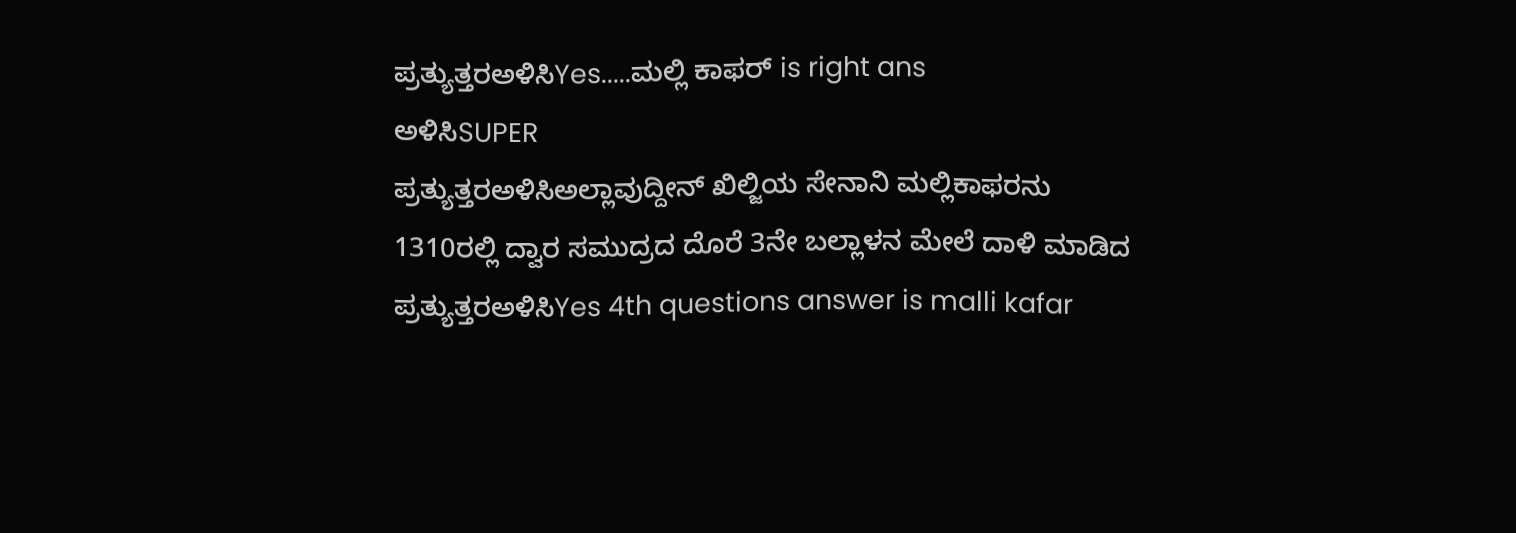ಪ್ರತ್ಯುತ್ತರಅಳಿಸಿYes.....ಮಲ್ಲಿ ಕಾಫರ್ is right ans
ಅಳಿಸಿSUPER
ಪ್ರತ್ಯುತ್ತರಅಳಿಸಿಅಲ್ಲಾವುದ್ದೀನ್ ಖಿಲ್ಜಿಯ ಸೇನಾನಿ ಮಲ್ಲಿಕಾಫರನು 1310ರಲ್ಲಿ ದ್ವಾರ ಸಮುದ್ರದ ದೊರೆ 3ನೇ ಬಲ್ಲಾಳನ ಮೇಲೆ ದಾಳಿ ಮಾಡಿದ
ಪ್ರತ್ಯುತ್ತರಅಳಿಸಿYes 4th questions answer is malli kafar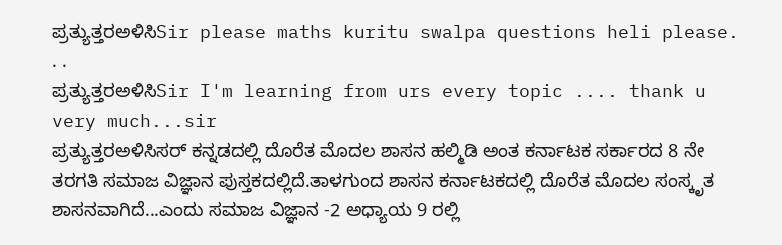ಪ್ರತ್ಯುತ್ತರಅಳಿಸಿSir please maths kuritu swalpa questions heli please. . .
ಪ್ರತ್ಯುತ್ತರಅಳಿಸಿSir I'm learning from urs every topic .... thank u very much...sir
ಪ್ರತ್ಯುತ್ತರಅಳಿಸಿಸರ್ ಕನ್ನಡದಲ್ಲಿ ದೊರೆತ ಮೊದಲ ಶಾಸನ ಹಲ್ಮಿಡಿ ಅಂತ ಕರ್ನಾಟಕ ಸರ್ಕಾರದ 8 ನೇ ತರಗತಿ ಸಮಾಜ ವಿಜ್ಞಾನ ಪುಸ್ತಕದಲ್ಲಿದೆ.ತಾಳಗುಂದ ಶಾಸನ ಕರ್ನಾಟಕದಲ್ಲಿ ದೊರೆತ ಮೊದಲ ಸಂಸ್ಕೃತ ಶಾಸನವಾಗಿದೆ...ಎಂದು ಸಮಾಜ ವಿಜ್ಞಾನ -2 ಅಧ್ಯಾಯ 9 ರಲ್ಲಿ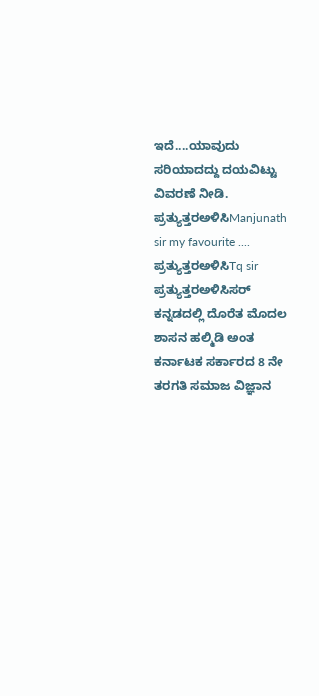ಇದೆ....ಯಾವುದು ಸರಿಯಾದದ್ದು ದಯವಿಟ್ಟು ವಿವರಣೆ ನೀಡಿ.
ಪ್ರತ್ಯುತ್ತರಅಳಿಸಿManjunath sir my favourite ....
ಪ್ರತ್ಯುತ್ತರಅಳಿಸಿTq sir
ಪ್ರತ್ಯುತ್ತರಅಳಿಸಿಸರ್ ಕನ್ನಡದಲ್ಲಿ ದೊರೆತ ಮೊದಲ ಶಾಸನ ಹಲ್ಮಿಡಿ ಅಂತ ಕರ್ನಾಟಕ ಸರ್ಕಾರದ 8 ನೇ ತರಗತಿ ಸಮಾಜ ವಿಜ್ಞಾನ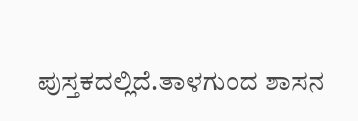ಪುಸ್ತಕದಲ್ಲಿದೆ.ತಾಳಗುಂದ ಶಾಸನ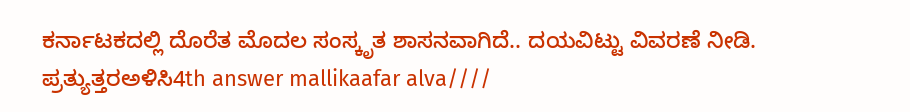ಕರ್ನಾಟಕದಲ್ಲಿ ದೊರೆತ ಮೊದಲ ಸಂಸ್ಕೃತ ಶಾಸನವಾಗಿದೆ.. ದಯವಿಟ್ಟು ವಿವರಣೆ ನೀಡಿ.
ಪ್ರತ್ಯುತ್ತರಅಳಿಸಿ4th answer mallikaafar alva////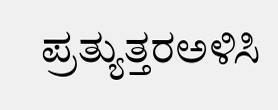ಪ್ರತ್ಯುತ್ತರಅಳಿಸಿ